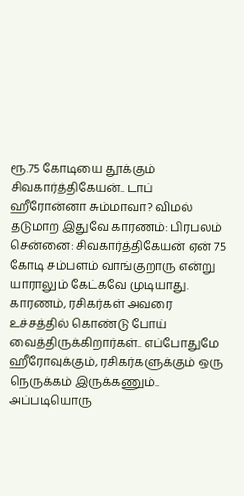ரூ.75 கோடியை தூக்கும் சிவகார்த்திகேயன்.. டாப் ஹீரோன்னா சும்மாவா? விமல் தடுமாற இதுவே காரணம்: பிரபலம்
சென்னை: சிவகார்த்திகேயன் ஏன் 75 கோடி சம்பளம் வாங்குறாரு என்று யாராலும் கேட்கவே முடியாது. காரணம், ரசிகர்கள் அவரை உச்சத்தில் கொண்டு போய் வைத்திருக்கிறார்கள்.. எப்போதுமே ஹீரோவுக்கும், ரசிகர்களுக்கும் ஒரு நெருக்கம் இருக்கணும்.. அப்படியொரு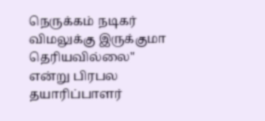நெருக்கம் நடிகர் விமலுக்கு இருக்குமா தெரியவில்லை" என்று பிரபல தயாரிப்பாளர்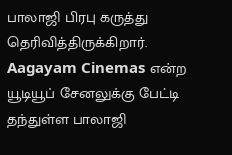பாலாஜி பிரபு கருத்து தெரிவித்திருக்கிறார்.
Aagayam Cinemas என்ற யூடியூப் சேனலுக்கு பேட்டி தந்துள்ள பாலாஜி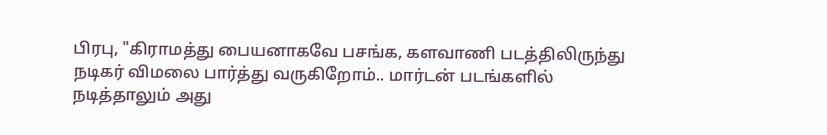பிரபு, "கிராமத்து பையனாகவே பசங்க, களவாணி படத்திலிருந்து நடிகர் விமலை பார்த்து வருகிறோம்.. மார்டன் படங்களில் நடித்தாலும் அது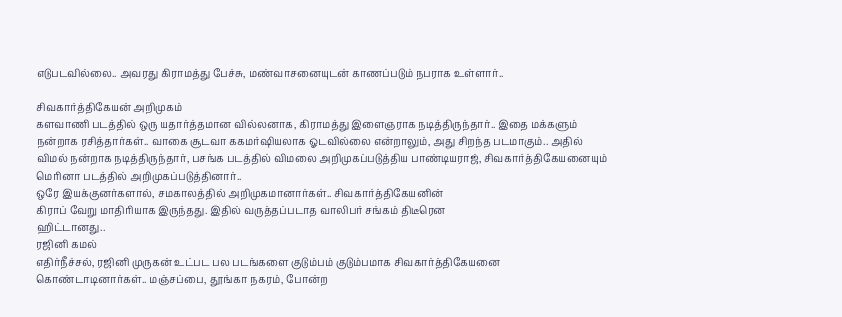எடுபடவில்லை.. அவரது கிராமத்து பேச்சு, மண்வாசனையுடன் காணப்படும் நபராக உள்ளார்..

சிவகார்த்திகேயன் அறிமுகம்
களவாணி படத்தில் ஒரு யதார்த்தமான வில்லனாக, கிராமத்து இளைஞராக நடித்திருந்தார்.. இதை மக்களும் நன்றாக ரசித்தார்கள்.. வாகை சூடவா ககமர்ஷியலாக ஓடவில்லை என்றாலும், அது சிறந்த படமாகும்.. அதில் விமல் நன்றாக நடித்திருந்தார், பசங்க படத்தில் விமலை அறிமுகப்படுத்திய பாண்டியராஜ், சிவகார்த்திகேயனையும் மெரினா படத்தில் அறிமுகப்படுத்தினார்..
ஒரே இயக்குனர்களால், சமகாலத்தில் அறிமுகமானார்கள்.. சிவகார்த்திகேயனின்
கிராப் வேறு மாதிரியாக இருந்தது. இதில் வருத்தப்படாத வாலிபர் சங்கம் திடீரென
ஹிட்டானது..
ரஜினி கமல்
எதிர்நீச்சல், ரஜினி முருகன் உட்பட பல படங்களை குடும்பம் குடும்பமாக சிவகார்த்திகேயனை கொண்டாடினார்கள்.. மஞ்சப்பை, தூங்கா நகரம், போன்ற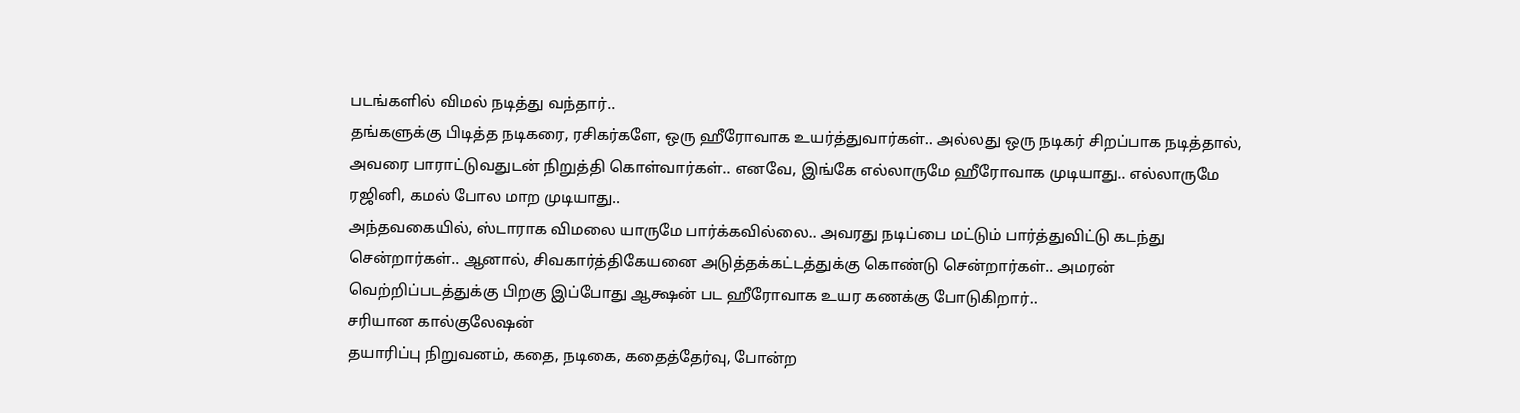படங்களில் விமல் நடித்து வந்தார்..
தங்களுக்கு பிடித்த நடிகரை, ரசிகர்களே, ஒரு ஹீரோவாக உயர்த்துவார்கள்.. அல்லது ஒரு நடிகர் சிறப்பாக நடித்தால், அவரை பாராட்டுவதுடன் நிறுத்தி கொள்வார்கள்.. எனவே, இங்கே எல்லாருமே ஹீரோவாக முடியாது.. எல்லாருமே ரஜினி, கமல் போல மாற முடியாது..
அந்தவகையில், ஸ்டாராக விமலை யாருமே பார்க்கவில்லை.. அவரது நடிப்பை மட்டும் பார்த்துவிட்டு கடந்து சென்றார்கள்.. ஆனால், சிவகார்த்திகேயனை அடுத்தக்கட்டத்துக்கு கொண்டு சென்றார்கள்.. அமரன் வெற்றிப்படத்துக்கு பிறகு இப்போது ஆக்ஷன் பட ஹீரோவாக உயர கணக்கு போடுகிறார்..
சரியான கால்குலேஷன்
தயாரிப்பு நிறுவனம், கதை, நடிகை, கதைத்தேர்வு, போன்ற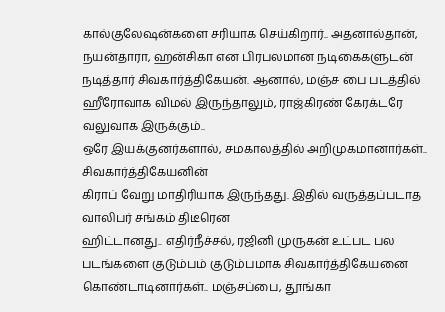கால்குலேஷன்களை சரியாக செய்கிறார்.. அதனால்தான், நயன்தாரா, ஹன்சிகா என பிரபலமான நடிகைகளுடன் நடித்தார் சிவகார்த்திகேயன். ஆனால், மஞ்ச பை படத்தில் ஹீரோவாக விமல் இருந்தாலும், ராஜ்கிரண் கேரக்டரே வலுவாக இருக்கும்..
ஒரே இயக்குனர்களால், சமகாலத்தில் அறிமுகமானார்கள்.. சிவகார்த்திகேயனின்
கிராப் வேறு மாதிரியாக இருந்தது. இதில் வருத்தப்படாத வாலிபர் சங்கம் திடீரென
ஹிட்டானது.. எதிர்நீச்சல், ரஜினி முருகன் உட்பட பல படங்களை குடும்பம் குடும்பமாக சிவகார்த்திகேயனை கொண்டாடினார்கள்.. மஞ்சப்பை, தூங்கா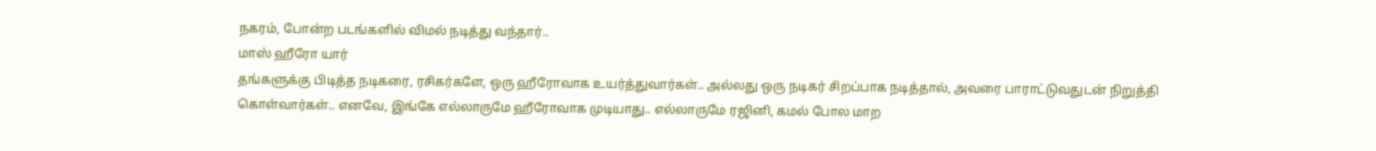நகரம், போன்ற படங்களில் விமல் நடித்து வந்தார்..
மாஸ் ஹீரோ யார்
தங்களுக்கு பிடித்த நடிகரை, ரசிகர்களே, ஒரு ஹீரோவாக உயர்த்துவார்கள்.. அல்லது ஒரு நடிகர் சிறப்பாக நடித்தால், அவரை பாராட்டுவதுடன் நிறுத்தி கொள்வார்கள்.. எனவே, இங்கே எல்லாருமே ஹீரோவாக முடியாது.. எல்லாருமே ரஜினி, கமல் போல மாற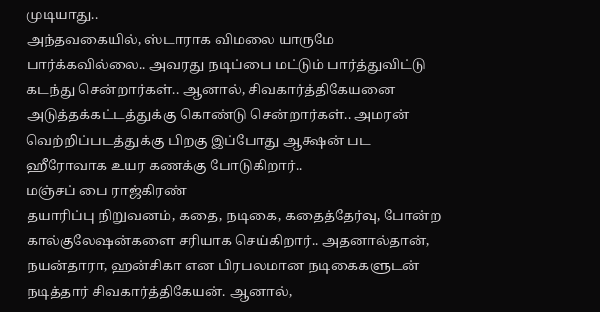முடியாது..
அந்தவகையில், ஸ்டாராக விமலை யாருமே பார்க்கவில்லை.. அவரது நடிப்பை மட்டும் பார்த்துவிட்டு கடந்து சென்றார்கள்.. ஆனால், சிவகார்த்திகேயனை அடுத்தக்கட்டத்துக்கு கொண்டு சென்றார்கள்.. அமரன் வெற்றிப்படத்துக்கு பிறகு இப்போது ஆக்ஷன் பட ஹீரோவாக உயர கணக்கு போடுகிறார்..
மஞ்சப் பை ராஜ்கிரண்
தயாரிப்பு நிறுவனம், கதை, நடிகை, கதைத்தேர்வு, போன்ற கால்குலேஷன்களை சரியாக செய்கிறார்.. அதனால்தான், நயன்தாரா, ஹன்சிகா என பிரபலமான நடிகைகளுடன் நடித்தார் சிவகார்த்திகேயன். ஆனால்,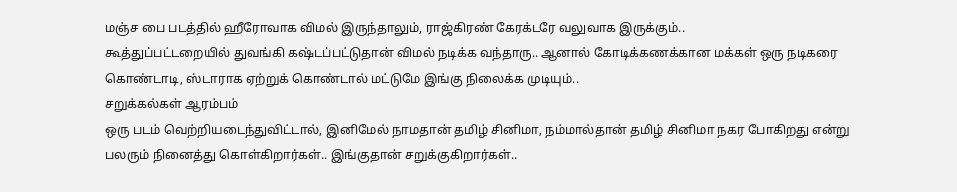மஞ்ச பை படத்தில் ஹீரோவாக விமல் இருந்தாலும், ராஜ்கிரண் கேரக்டரே வலுவாக இருக்கும்..
கூத்துப்பட்டறையில் துவங்கி கஷ்டப்பட்டுதான் விமல் நடிக்க வந்தாரு.. ஆனால் கோடிக்கணக்கான மக்கள் ஒரு நடிகரை கொண்டாடி, ஸ்டாராக ஏற்றுக் கொண்டால் மட்டுமே இங்கு நிலைக்க முடியும்..
சறுக்கல்கள் ஆரம்பம்
ஒரு படம் வெற்றியடைந்துவிட்டால், இனிமேல் நாமதான் தமிழ் சினிமா, நம்மால்தான் தமிழ் சினிமா நகர போகிறது என்று பலரும் நினைத்து கொள்கிறார்கள்.. இங்குதான் சறுக்குகிறார்கள்..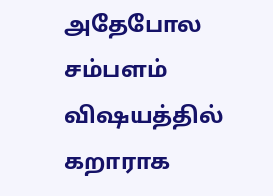அதேபோல சம்பளம் விஷயத்தில் கறாராக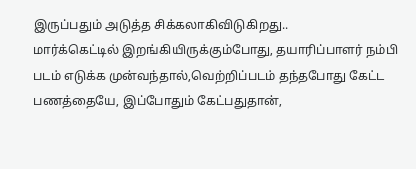இருப்பதும் அடுத்த சிக்கலாகிவிடுகிறது..
மார்க்கெட்டில் இறங்கியிருக்கும்போது, தயாரிப்பாளர் நம்பி படம் எடுக்க முன்வந்தால்,வெற்றிப்படம் தந்தபோது கேட்ட பணத்தையே, இப்போதும் கேட்பதுதான்,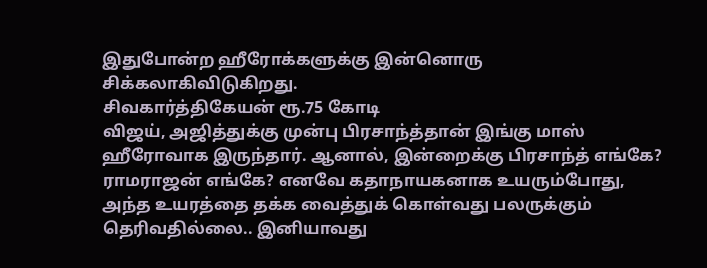இதுபோன்ற ஹீரோக்களுக்கு இன்னொரு சிக்கலாகிவிடுகிறது.
சிவகார்த்திகேயன் ரூ.75 கோடி
விஜய், அஜித்துக்கு முன்பு பிரசாந்த்தான் இங்கு மாஸ் ஹீரோவாக இருந்தார். ஆனால், இன்றைக்கு பிரசாந்த் எங்கே? ராமராஜன் எங்கே? எனவே கதாநாயகனாக உயரும்போது, அந்த உயரத்தை தக்க வைத்துக் கொள்வது பலருக்கும் தெரிவதில்லை.. இனியாவது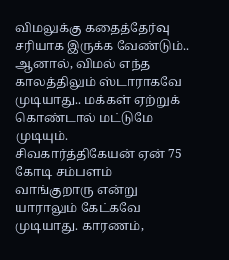விமலுக்கு கதைத்தேர்வு சரியாக இருக்க வேண்டும்.. ஆனால், விமல் எந்த காலத்திலும் ஸ்டாராகவே முடியாது.. மக்கள் ஏற்றுக் கொண்டால் மட்டுமே முடியும்.
சிவகார்த்திகேயன் ஏன் 75 கோடி சம்பளம் வாங்குறாரு என்று யாராலும் கேட்கவே முடியாது. காரணம்,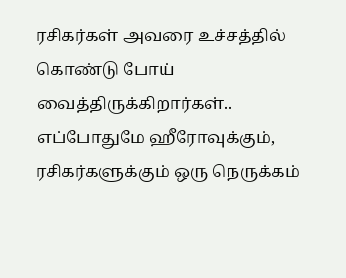ரசிகர்கள் அவரை உச்சத்தில் கொண்டு போய் வைத்திருக்கிறார்கள்.. எப்போதுமே ஹீரோவுக்கும், ரசிகர்களுக்கும் ஒரு நெருக்கம்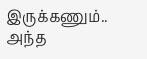இருக்கணும்.. அந்த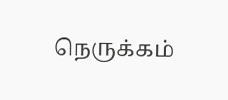நெருக்கம்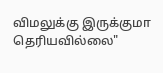விமலுக்கு இருக்குமா தெரியவில்லை"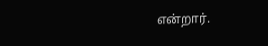என்றார்.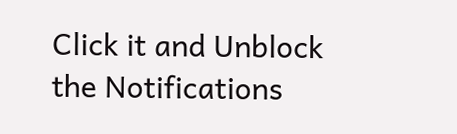Click it and Unblock the Notifications